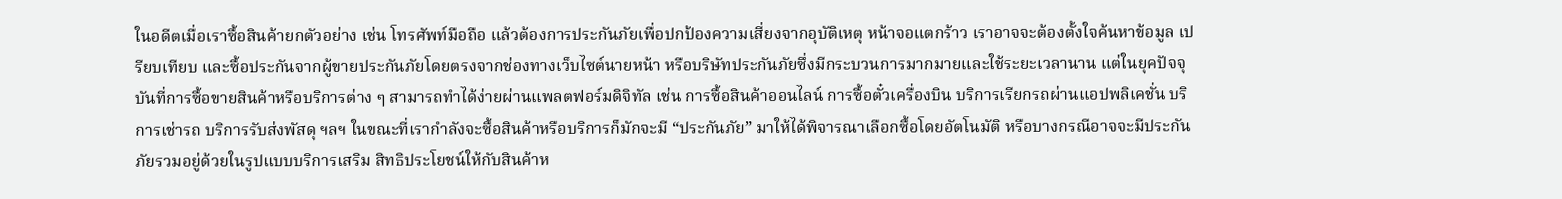ในอดีตเมื่อเราซื้อสินค้ายกตัวอย่าง เช่น โทรศัพท์มือถือ แล้วต้องการประกันภัยเพื่อปกป้องความเสี่ยงจากอุบัติเหตุ หน้าจอแตกร้าว เราอาจจะต้องตั้งใจค้นหาข้อมูล เปรียบเทียบ และซื้อประกันจากผู้ขายประกันภัยโดยตรงจากช่องทางเว็บไซต์นายหน้า หรือบริษัทประกันภัยซึ่งมีกระบวนการมากมายและใช้ระยะเวลานาน แต่ในยุคปัจจุบันที่การซื้อขายสินค้าหรือบริการต่าง ๆ สามารถทำได้ง่ายผ่านแพลตฟอร์มดิจิทัล เช่น การซื้อสินค้าออนไลน์ การซื้อตั๋วเครื่องบิน บริการเรียกรถผ่านแอปพลิเคชั่น บริการเช่ารถ บริการรับส่งพัสดุ ฯลฯ ในขณะที่เรากำลังจะซื้อสินค้าหรือบริการก็มักจะมี “ประกันภัย” มาให้ได้พิจารณาเลือกซื้อโดยอัตโนมัติ หรือบางกรณีอาจจะมีประกันภัยรวมอยู่ด้วยในรูปแบบบริการเสริม สิทธิประโยชน์ให้กับสินค้าห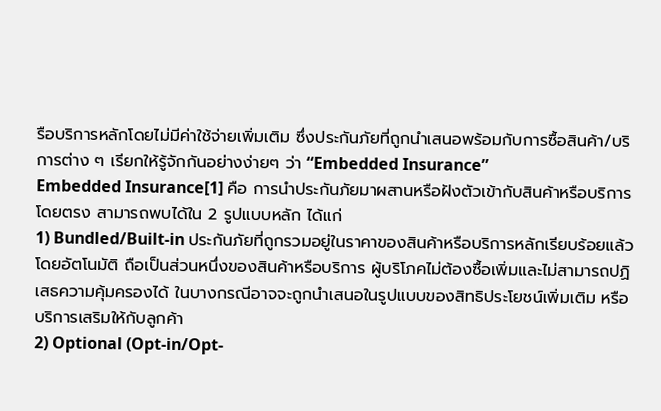รือบริการหลักโดยไม่มีค่าใช้จ่ายเพิ่มเติม ซึ่งประกันภัยที่ถูกนำเสนอพร้อมกับการซื้อสินค้า/บริการต่าง ๆ เรียกให้รู้จักกันอย่างง่ายๆ ว่า “Embedded Insurance”
Embedded Insurance[1] คือ การนำประกันภัยมาผสานหรือฝังตัวเข้ากับสินค้าหรือบริการโดยตรง สามารถพบได้ใน 2 รูปแบบหลัก ได้แก่
1) Bundled/Built-in ประกันภัยที่ถูกรวมอยู่ในราคาของสินค้าหรือบริการหลักเรียบร้อยแล้วโดยอัตโนมัติ ถือเป็นส่วนหนึ่งของสินค้าหรือบริการ ผู้บริโภคไม่ต้องซื้อเพิ่มและไม่สามารถปฏิเสธความคุ้มครองได้ ในบางกรณีอาจจะถูกนำเสนอในรูปแบบของสิทธิประโยชน์เพิ่มเติม หรือบริการเสริมให้กับลูกค้า
2) Optional (Opt-in/Opt-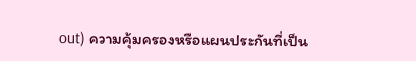out) ความคุ้มครองหรือแผนประกันที่เป็น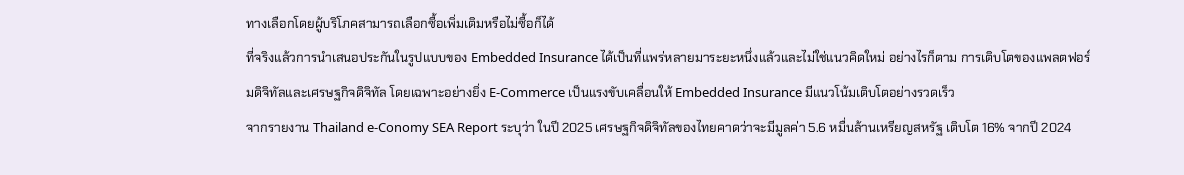ทางเลือกโดยผู้บริโภคสามารถเลือกซื้อเพิ่มเติมหรือไม่ซื้อก็ได้
ที่จริงแล้วการนำเสนอประกันในรูปแบบของ Embedded Insurance ได้เป็นที่แพร่หลายมาระยะหนึ่งแล้วและไม่ใช่แนวคิดใหม่ อย่างไรก็ตาม การเติบโตของแพลตฟอร์มดิจิทัลและเศรษฐกิจดิจิทัล โดยเฉพาะอย่างยิ่ง E-Commerce เป็นแรงขับเคลื่อนให้ Embedded Insurance มีแนวโน้มเติบโตอย่างรวดเร็ว
จากรายงาน Thailand e-Conomy SEA Report ระบุว่า ในปี 2025 เศรษฐกิจดิจิทัลของไทยคาดว่าจะมีมูลค่า 5.6 หมื่นล้านเหรียญสหรัฐ เติบโต 16% จากปี 2024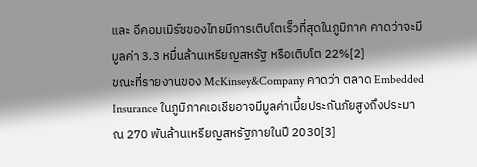และ อีคอมเมิร์ซของไทยมีการเติบโตเร็วที่สุดในภูมิภาค คาดว่าจะมีมูลค่า 3.3 หมื่นล้านเหรียญสหรัฐ หรือเติบโต 22%[2]
ขณะที่รายงานของ McKinsey&Company คาดว่า ตลาด Embedded Insurance ในภูมิภาคเอเชียอาจมีมูลค่าเบี้ยประกันภัยสูงถึงประมาณ 270 พันล้านเหรียญสหรัฐภายในปี 2030[3]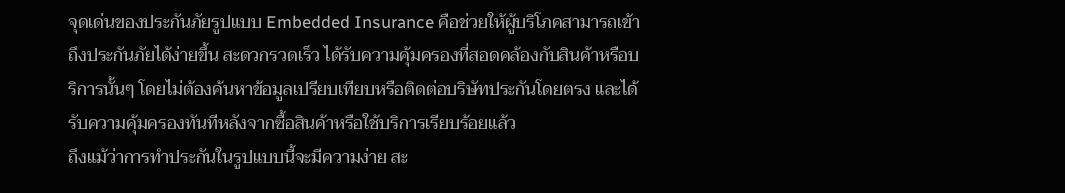จุดเด่นของประกันภัยรูปแบบ Embedded Insurance คือช่วยให้ผู้บริโภคสามารถเข้าถึงประกันภัยได้ง่ายขึ้น สะดวกรวดเร็ว ได้รับความคุ้มครองที่สอดคล้องกับสินค้าหรือบริการนั้นๆ โดยไม่ต้องค้นหาข้อมูลเปรียบเทียบหรือติดต่อบริษัทประกันโดยตรง และได้รับความคุ้มครองทันทีหลังจากซื้อสินค้าหรือใช้บริการเรียบร้อยแล้ว
ถึงแม้ว่าการทำประกันในรูปแบบนี้จะมีความง่าย สะ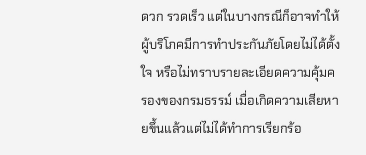ดวก รวดเร็ว แต่ในบางกรณีก็อาจทำให้ผู้บริโภคมีการทำประกันภัยโดยไม่ได้ตั้งใจ หรือไม่ทราบรายละเอียดความคุ้มครองของกรมธรรม์ เมื่อเกิดความเสียหายขึ้นแล้วแต่ไม่ได้ทำการเรียกร้อ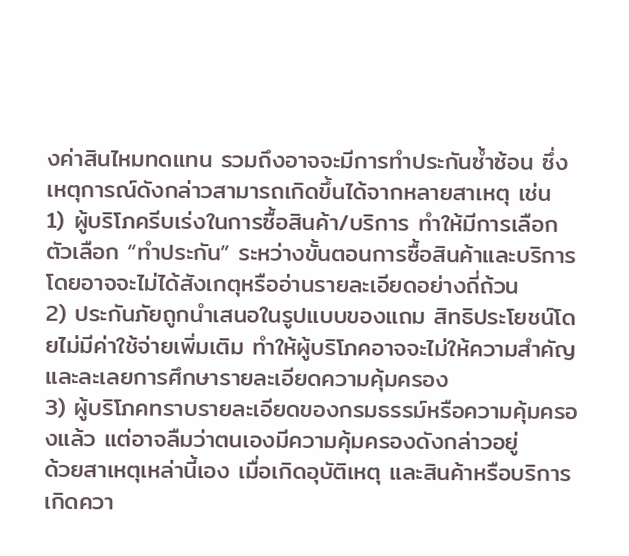งค่าสินไหมทดแทน รวมถึงอาจจะมีการทำประกันซ้ำซ้อน ซึ่งเหตุการณ์ดังกล่าวสามารถเกิดขึ้นได้จากหลายสาเหตุ เช่น
1) ผู้บริโภครีบเร่งในการซื้อสินค้า/บริการ ทำให้มีการเลือกตัวเลือก “ทำประกัน” ระหว่างขั้นตอนการซื้อสินค้าและบริการ โดยอาจจะไม่ได้สังเกตุหรืออ่านรายละเอียดอย่างถี่ถ้วน
2) ประกันภัยถูกนำเสนอในรูปแบบของแถม สิทธิประโยชน์โดยไม่มีค่าใช้จ่ายเพิ่มเติม ทำให้ผู้บริโภคอาจจะไม่ให้ความสำคัญ และละเลยการศึกษารายละเอียดความคุ้มครอง
3) ผู้บริโภคทราบรายละเอียดของกรมธรรม์หรือความคุ้มครองแล้ว แต่อาจลืมว่าตนเองมีความคุ้มครองดังกล่าวอยู่
ด้วยสาเหตุเหล่านี้เอง เมื่อเกิดอุบัติเหตุ และสินค้าหรือบริการเกิดควา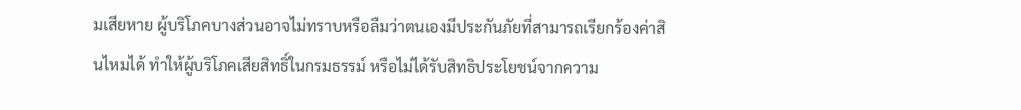มเสียหาย ผู้บริโภคบางส่วนอาจไม่ทราบหรือลืมว่าตนเองมีประกันภัยที่สามารถเรียกร้องค่าสินไหมได้ ทำให้ผู้บริโภคเสียสิทธิ์ในกรมธรรม์ หรือไม่ได้รับสิทธิประโยชน์จากความ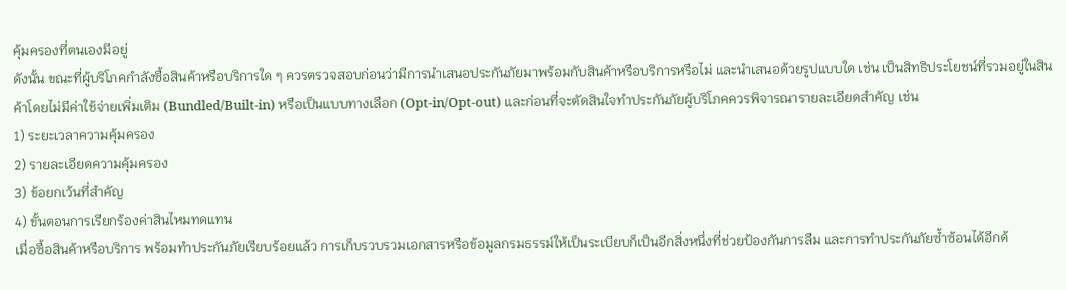คุ้มครองที่ตนเองมีอยู่
ดังนั้น ขณะที่ผู้บริโภคกำลังซื้อสินค้าหรือบริการใด ๆ ควรตรวจสอบก่อนว่ามีการนำเสนอประกันภัยมาพร้อมกับสินค้าหรือบริการหรือไม่ และนำเสนอด้วยรูปแบบใด เช่น เป็นสิทธิประโยชน์ที่รวมอยู่ในสินค้าโดยไม่มีค่าใช้จ่ายเพิ่มเติม (Bundled/Built-in) หรือเป็นแบบทางเลือก (Opt-in/Opt-out) และก่อนที่จะตัดสินใจทำประกันภัยผู้บริโภคควรพิจารณารายละเอียดสำคัญ เช่น
1) ระยะเวลาความคุ้มครอง
2) รายละเอียดความคุ้มครอง
3) ข้อยกเว้นที่สำคัญ
4) ขั้นตอนการเรียกร้องค่าสินไหมทดแทน
เมื่อซื้อสินค้าหรือบริการ พร้อมทำประกันภัยเรียบร้อยแล้ว การเก็บรวบรวมเอกสารหรือข้อมูลกรมธรรม์ให้เป็นระเบียบก็เป็นอีกสิ่งหนึ่งที่ช่วยป้องกันการลืม และการทำประกันภัยซ้ำซ้อนได้อีกด้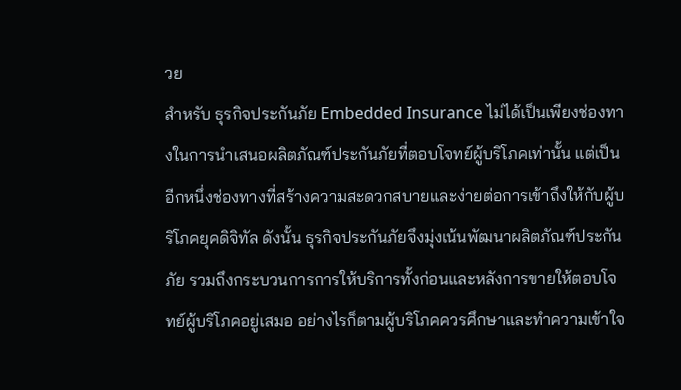วย
สำหรับ ธุรกิจประกันภัย Embedded Insurance ไม่ได้เป็นเพียงช่องทางในการนำเสนอผลิตภัณฑ์ประกันภัยที่ตอบโจทย์ผู้บริโภคเท่านั้น แต่เป็นอีกหนึ่งช่องทางที่สร้างความสะดวกสบายและง่ายต่อการเข้าถึงให้กับผู้บริโภคยุคดิจิทัล ดังนั้น ธุรกิจประกันภัยจึงมุ่งเน้นพัฒนาผลิตภัณฑ์ประกันภัย รวมถึงกระบวนการการให้บริการทั้งก่อนและหลังการขายให้ตอบโจทย์ผู้บริโภคอยู่เสมอ อย่างไรก็ตามผู้บริโภคควรศึกษาและทำความเข้าใจ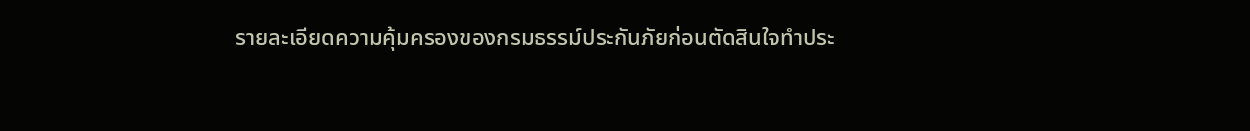รายละเอียดความคุ้มครองของกรมธรรม์ประกันภัยก่อนตัดสินใจทำประ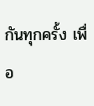กันทุกครั้ง เพื่อ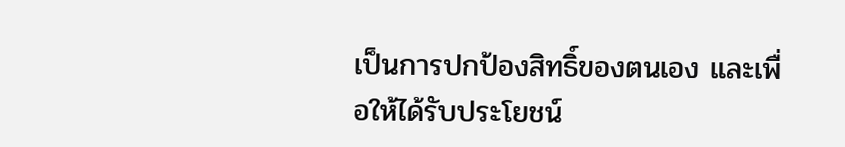เป็นการปกป้องสิทธิ์ของตนเอง และเพื่อให้ได้รับประโยชน์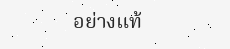อย่างแท้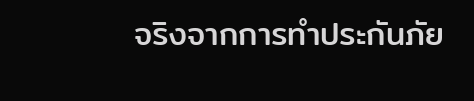จริงจากการทำประกันภัย